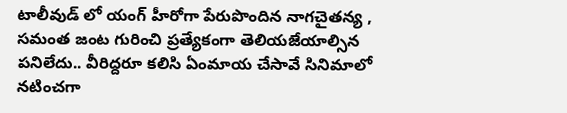టాలీవుడ్ లో యంగ్ హీరోగా పేరుపొందిన నాగచైతన్య , సమంత జంట గురించి ప్రత్యేకంగా తెలియజేయాల్సిన పనిలేదు.. వీరిద్దరూ కలిసి ఏంమాయ చేసావే సినిమాలో నటించగా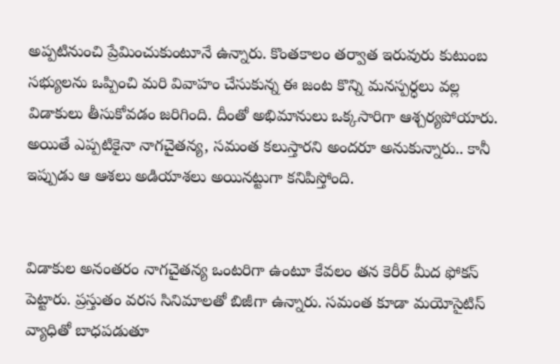అప్పటినుంచి ప్రేమించుకుంటూనే ఉన్నారు. కొంతకాలం తర్వాత ఇరువురు కుటుంబ సభ్యులను ఒప్పించి మరి వివాహం చేసుకున్న ఈ జంట కొన్ని మనస్పర్ధలు వల్ల విడాకులు తీసుకోవడం జరిగింది. దీంతో అభిమానులు ఒక్కసారిగా ఆశ్చర్యపోయారు. అయితే ఎప్పటికైనా నాగచైతన్య, సమంత కలుస్తారని అందరూ అనుకున్నారు.. కానీ ఇప్పుడు ఆ ఆశలు అడియాశలు అయినట్టుగా కనిపిస్తోంది.


విడాకుల అనంతరం నాగచైతన్య ఒంటరిగా ఉంటూ కేవలం తన కెరీర్ మీద ఫోకస్ పెట్టారు. ప్రస్తుతం వరస సినిమాలతో బిజీగా ఉన్నారు. సమంత కూడా మయోసైటిస్ వ్యాధితో బాధపడుతూ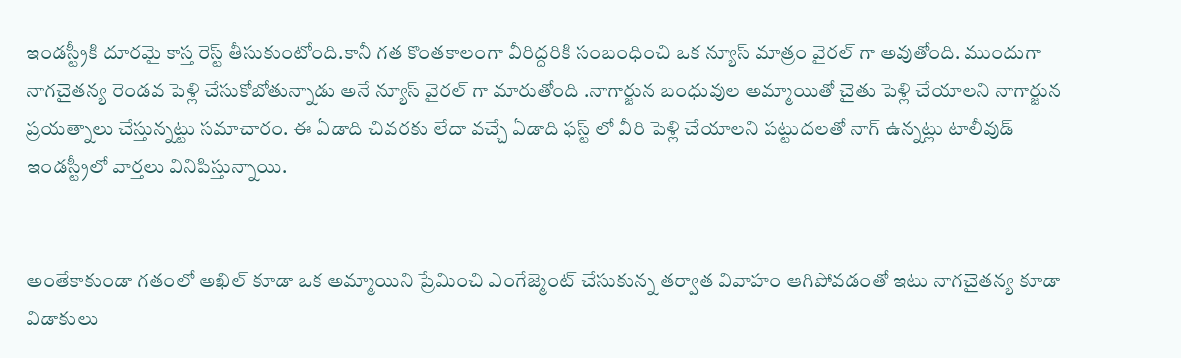ఇండస్ట్రీకి దూరమై కాస్త రెస్ట్ తీసుకుంటోంది.కానీ గత కొంతకాలంగా వీరిద్దరికి సంబంధించి ఒక న్యూస్ మాత్రం వైరల్ గా అవుతోంది. ముందుగా నాగచైతన్య రెండవ పెళ్లి చేసుకోబోతున్నాడు అనే న్యూస్ వైరల్ గా మారుతోంది .నాగార్జున బంధువుల అమ్మాయితో చైతు పెళ్లి చేయాలని నాగార్జున ప్రయత్నాలు చేస్తున్నట్టు సమాచారం. ఈ ఏడాది చివరకు లేదా వచ్చే ఏడాది ఫస్ట్ లో వీరి పెళ్లి చేయాలని పట్టుదలతో నాగ్ ఉన్నట్లు టాలీవుడ్ ఇండస్ట్రీలో వార్తలు వినిపిస్తున్నాయి.


అంతేకాకుండా గతంలో అఖిల్ కూడా ఒక అమ్మాయిని ప్రేమించి ఎంగేజ్మెంట్ చేసుకున్న తర్వాత వివాహం ఆగిపోవడంతో ఇటు నాగచైతన్య కూడా విడాకులు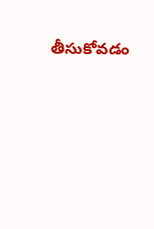తీసుకోవడం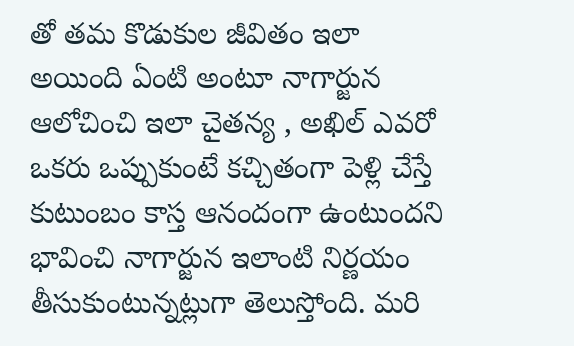తో తమ కొడుకుల జీవితం ఇలా అయింది ఏంటి అంటూ నాగార్జున ఆలోచించి ఇలా చైతన్య , అఖిల్ ఎవరో ఒకరు ఒప్పుకుంటే కచ్చితంగా పెళ్లి చేస్తే కుటుంబం కాస్త ఆనందంగా ఉంటుందని భావించి నాగార్జున ఇలాంటి నిర్ణయం తీసుకుంటున్నట్లుగా తెలుస్తోంది. మరి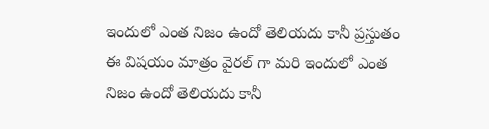ఇందులో ఎంత నిజం ఉందో తెలియదు కానీ ప్రస్తుతం ఈ విషయం మాత్రం వైరల్ గా మరి ఇందులో ఎంత నిజం ఉందో తెలియదు కానీ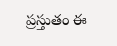ప్రస్తుతం ఈ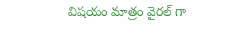విషయం మాత్రం వైరల్ గా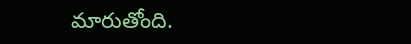మారుతోంది.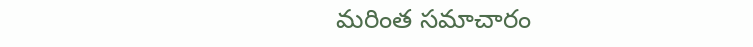మరింత సమాచారం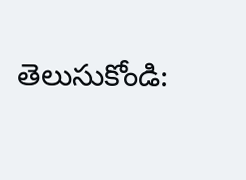తెలుసుకోండి: